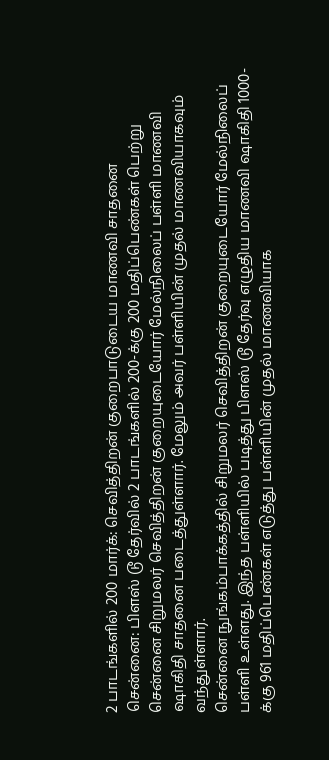2 பாடங்களில் 200 மார்க்: செவித்திறன் குறைபாடுடைய மாணவி சாதனை
சென்னை: பிளஸ் டூ தேர்வில் 2 பாடங்களில் 200-க்கு 200 மதிப்பெண்கள் பெற்று சென்னை சிறுமலர் செவித்திறன் குறையுடையோர் மேல்நிலைப் பள்ளி மாணவி ஷாகிதி சாதனை படைத்துள்ளார். மேலும் அவர் பள்ளியின் முதல் மாணவியாகவும் வந்துள்ளார்.
சென்னை நுங்கம்பாக்கத்தில் சிறுமலர் செவித்திறன் குறையுடையோர் மேல்நிலைப் பள்ளி உள்ளது. இந்த பள்ளியில் படித்து பிளஸ் டூ தேர்வு எழுதிய மாணவி ஷாகிதி 1000-க்கு 961 மதிப்பெண்கள் எடுத்து பள்ளியின் முதல் மாணவியாக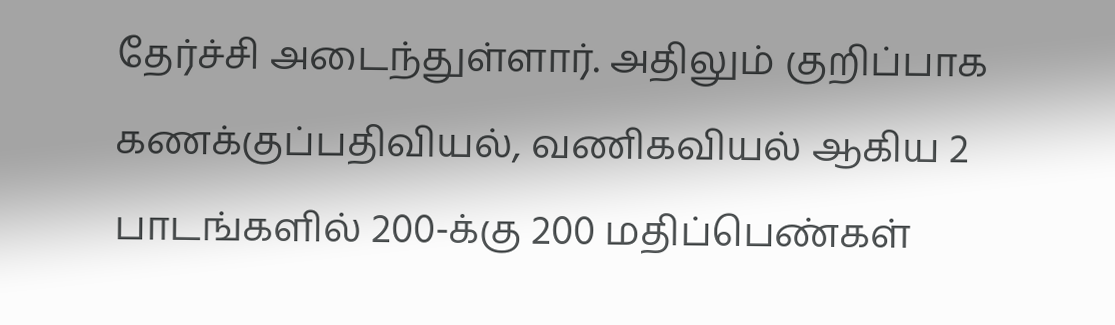தேர்ச்சி அடைந்துள்ளார். அதிலும் குறிப்பாக கணக்குப்பதிவியல், வணிகவியல் ஆகிய 2 பாடங்களில் 200-க்கு 200 மதிப்பெண்கள்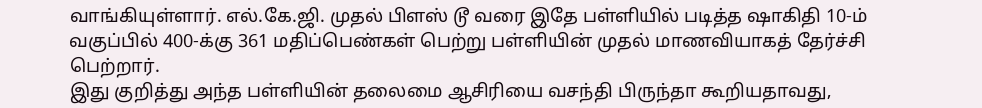வாங்கியுள்ளார். எல்.கே.ஜி. முதல் பிளஸ் டூ வரை இதே பள்ளியில் படித்த ஷாகிதி 10-ம் வகுப்பில் 400-க்கு 361 மதிப்பெண்கள் பெற்று பள்ளியின் முதல் மாணவியாகத் தேர்ச்சி பெற்றார்.
இது குறித்து அந்த பள்ளியின் தலைமை ஆசிரியை வசந்தி பிருந்தா கூறியதாவது,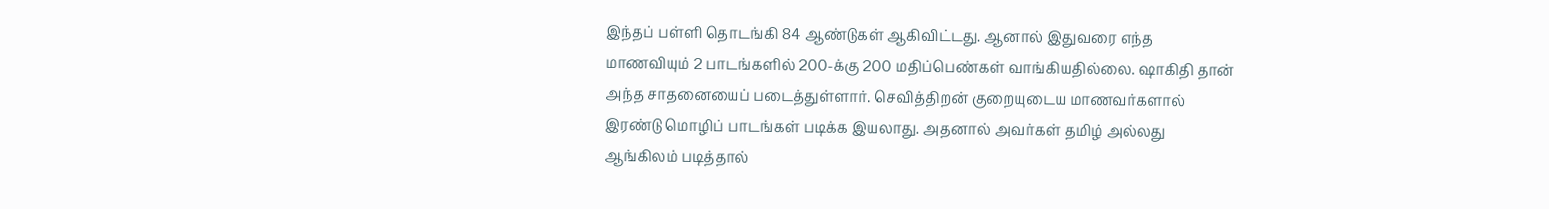இந்தப் பள்ளி தொடங்கி 84 ஆண்டுகள் ஆகிவிட்டது. ஆனால் இதுவரை எந்த மாணவியும் 2 பாடங்களில் 200-க்கு 200 மதிப்பெண்கள் வாங்கியதில்லை. ஷாகிதி தான் அந்த சாதனையைப் படைத்துள்ளார். செவித்திறன் குறையுடைய மாணவர்களால் இரண்டு மொழிப் பாடங்கள் படிக்க இயலாது. அதனால் அவர்கள் தமிழ் அல்லது ஆங்கிலம் படித்தால்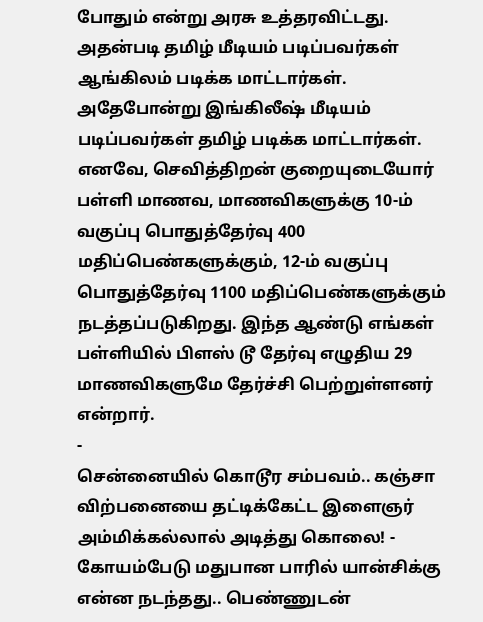போதும் என்று அரசு உத்தரவிட்டது. அதன்படி தமிழ் மீடியம் படிப்பவர்கள் ஆங்கிலம் படிக்க மாட்டார்கள். அதேபோன்று இங்கிலீஷ் மீடியம் படிப்பவர்கள் தமிழ் படிக்க மாட்டார்கள்.
எனவே, செவித்திறன் குறையுடையோர் பள்ளி மாணவ, மாணவிகளுக்கு 10-ம் வகுப்பு பொதுத்தேர்வு 400 மதிப்பெண்களுக்கும், 12-ம் வகுப்பு பொதுத்தேர்வு 1100 மதிப்பெண்களுக்கும் நடத்தப்படுகிறது. இந்த ஆண்டு எங்கள் பள்ளியில் பிளஸ் டூ தேர்வு எழுதிய 29 மாணவிகளுமே தேர்ச்சி பெற்றுள்ளனர் என்றார்.
-
சென்னையில் கொடூர சம்பவம்.. கஞ்சா விற்பனையை தட்டிக்கேட்ட இளைஞர் அம்மிக்கல்லால் அடித்து கொலை! -
கோயம்பேடு மதுபான பாரில் யான்சிக்கு என்ன நடந்தது.. பெண்ணுடன்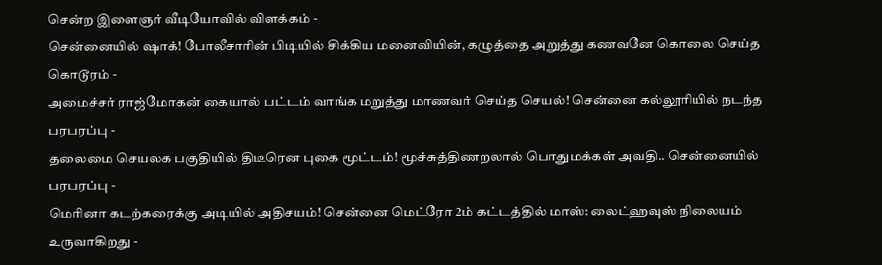சென்ற இளைஞர் வீடியோவில் விளக்கம் -
சென்னையில் ஷாக்! போலீசாரின் பிடியில் சிக்கிய மனைவியின், கழுத்தை அறுத்து கணவனே கொலை செய்த கொடூரம் -
அமைச்சர் ராஜ்மோகன் கையால் பட்டம் வாங்க மறுத்து மாணவர் செய்த செயல்! சென்னை கல்லூரியில் நடந்த பரபரப்பு -
தலைமை செயலக பகுதியில் திடீரென புகை மூட்டம்! மூச்சுத்திணறலால் பொதுமக்கள் அவதி.. சென்னையில் பரபரப்பு -
மெரினா கடற்கரைக்கு அடியில் அதிசயம்! சென்னை மெட்ரோ 2ம் கட்டத்தில் மாஸ்: லைட்ஹவுஸ் நிலையம் உருவாகிறது -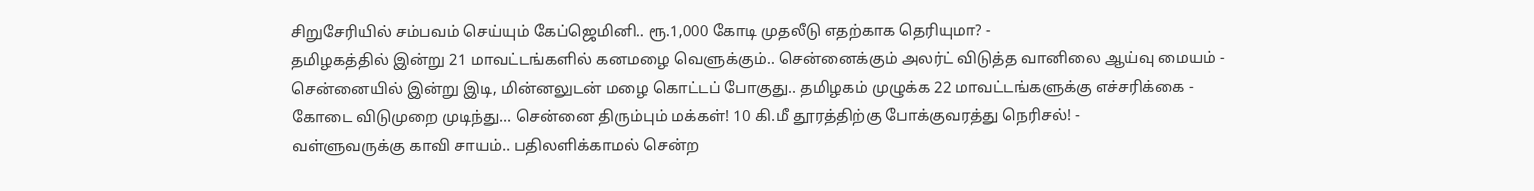சிறுசேரியில் சம்பவம் செய்யும் கேப்ஜெமினி.. ரூ.1,000 கோடி முதலீடு எதற்காக தெரியுமா? -
தமிழகத்தில் இன்று 21 மாவட்டங்களில் கனமழை வெளுக்கும்.. சென்னைக்கும் அலர்ட் விடுத்த வானிலை ஆய்வு மையம் -
சென்னையில் இன்று இடி, மின்னலுடன் மழை கொட்டப் போகுது.. தமிழகம் முழுக்க 22 மாவட்டங்களுக்கு எச்சரிக்கை -
கோடை விடுமுறை முடிந்து... சென்னை திரும்பும் மக்கள்! 10 கி.மீ தூரத்திற்கு போக்குவரத்து நெரிசல்! -
வள்ளுவருக்கு காவி சாயம்.. பதிலளிக்காமல் சென்ற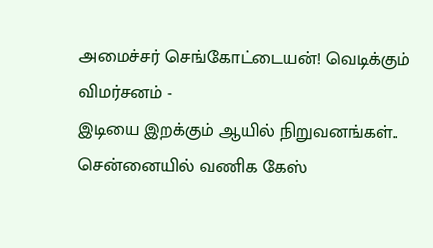அமைச்சர் செங்கோட்டையன்! வெடிக்கும் விமர்சனம் -
இடியை இறக்கும் ஆயில் நிறுவனங்கள்.. சென்னையில் வணிக கேஸ்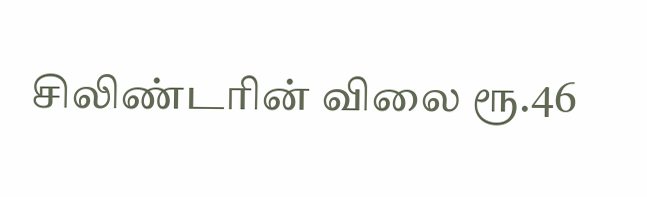சிலிண்டரின் விலை ரூ.46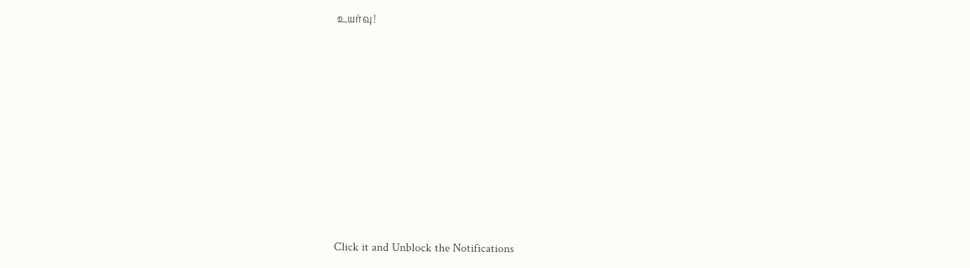உயர்வு!












Click it and Unblock the Notifications